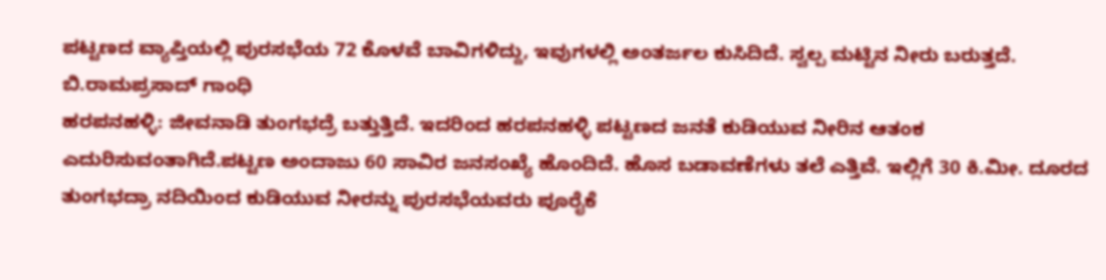ಪಟ್ಟಣದ ವ್ಯಾಪ್ತಿಯಲ್ಲಿ ಪುರಸಭೆಯ 72 ಕೊಳವೆ ಬಾವಿಗಳಿದ್ದು, ಇವುಗಳಲ್ಲಿ ಅಂತರ್ಜಲ ಕುಸಿದಿದೆ. ಸ್ವಲ್ಪ ಮಟ್ಟಿನ ನೀರು ಬರುತ್ತದೆ.
ಬಿ.ರಾಮಪ್ರಸಾದ್ ಗಾಂಧಿ
ಹರಪನಹಳ್ಳಿ: ಜೀವನಾಡಿ ತುಂಗಭದ್ರೆ ಬತ್ತುತ್ತಿದೆ. ಇದರಿಂದ ಹರಪನಹಳ್ಳಿ ಪಟ್ಟಣದ ಜನತೆ ಕುಡಿಯುವ ನೀರಿನ ಆತಂಕ ಎದುರಿಸುವಂತಾಗಿದೆ.ಪಟ್ಟಣ ಅಂದಾಜು 60 ಸಾವಿರ ಜನಸಂಖ್ಯೆ ಹೊಂದಿದೆ. ಹೊಸ ಬಡಾವಣೆಗಳು ತಲೆ ಎತ್ತಿವೆ. ಇಲ್ಲಿಗೆ 30 ಕಿ.ಮೀ. ದೂರದ ತುಂಗಭದ್ರಾ ನದಿಯಿಂದ ಕುಡಿಯುವ ನೀರನ್ನು ಪುರಸಭೆಯವರು ಪೂರೈಕೆ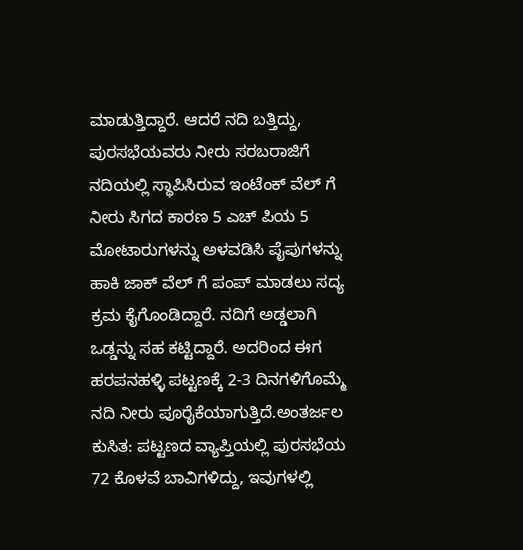ಮಾಡುತ್ತಿದ್ದಾರೆ. ಆದರೆ ನದಿ ಬತ್ತಿದ್ದು, ಪುರಸಭೆಯವರು ನೀರು ಸರಬರಾಜಿಗೆ ನದಿಯಲ್ಲಿ ಸ್ಥಾಪಿಸಿರುವ ಇಂಟೆಂಕ್ ವೆಲ್ ಗೆ ನೀರು ಸಿಗದ ಕಾರಣ 5 ಎಚ್ ಪಿಯ 5 ಮೋಟಾರುಗಳನ್ನು ಅಳವಡಿಸಿ ಪೈಪುಗಳನ್ನು ಹಾಕಿ ಜಾಕ್ ವೆಲ್ ಗೆ ಪಂಪ್ ಮಾಡಲು ಸದ್ಯ ಕ್ರಮ ಕೈಗೊಂಡಿದ್ದಾರೆ. ನದಿಗೆ ಅಡ್ಡಲಾಗಿ ಒಡ್ಡನ್ನು ಸಹ ಕಟ್ಟಿದ್ದಾರೆ. ಅದರಿಂದ ಈಗ ಹರಪನಹಳ್ಳಿ ಪಟ್ಟಣಕ್ಕೆ 2-3 ದಿನಗಳಿಗೊಮ್ಮೆ ನದಿ ನೀರು ಪೂರೈಕೆಯಾಗುತ್ತಿದೆ.ಅಂತರ್ಜಲ ಕುಸಿತ: ಪಟ್ಟಣದ ವ್ಯಾಪ್ತಿಯಲ್ಲಿ ಪುರಸಭೆಯ 72 ಕೊಳವೆ ಬಾವಿಗಳಿದ್ದು, ಇವುಗಳಲ್ಲಿ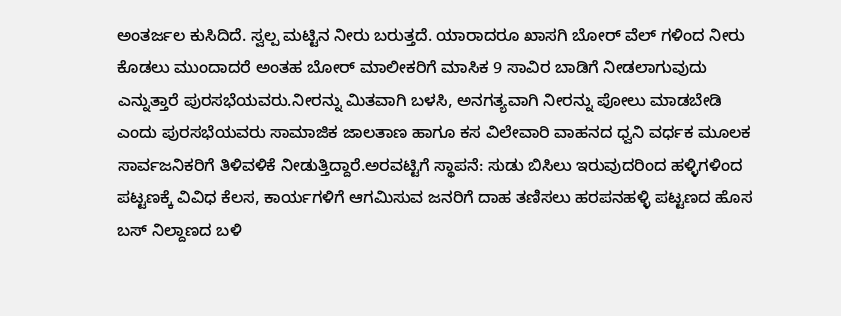ಅಂತರ್ಜಲ ಕುಸಿದಿದೆ. ಸ್ವಲ್ಪ ಮಟ್ಟಿನ ನೀರು ಬರುತ್ತದೆ. ಯಾರಾದರೂ ಖಾಸಗಿ ಬೋರ್ ವೆಲ್ ಗಳಿಂದ ನೀರು ಕೊಡಲು ಮುಂದಾದರೆ ಅಂತಹ ಬೋರ್ ಮಾಲೀಕರಿಗೆ ಮಾಸಿಕ 9 ಸಾವಿರ ಬಾಡಿಗೆ ನೀಡಲಾಗುವುದು ಎನ್ನುತ್ತಾರೆ ಪುರಸಭೆಯವರು.ನೀರನ್ನು ಮಿತವಾಗಿ ಬಳಸಿ, ಅನಗತ್ಯವಾಗಿ ನೀರನ್ನು ಪೋಲು ಮಾಡಬೇಡಿ ಎಂದು ಪುರಸಭೆಯವರು ಸಾಮಾಜಿಕ ಜಾಲತಾಣ ಹಾಗೂ ಕಸ ವಿಲೇವಾರಿ ವಾಹನದ ಧ್ವನಿ ವರ್ಧಕ ಮೂಲಕ ಸಾರ್ವಜನಿಕರಿಗೆ ತಿಳಿವಳಿಕೆ ನೀಡುತ್ತಿದ್ದಾರೆ.ಅರವಟ್ಟಿಗೆ ಸ್ಥಾಪನೆ: ಸುಡು ಬಿಸಿಲು ಇರುವುದರಿಂದ ಹಳ್ಳಿಗಳಿಂದ ಪಟ್ಟಣಕ್ಕೆ ವಿವಿಧ ಕೆಲಸ, ಕಾರ್ಯಗಳಿಗೆ ಆಗಮಿಸುವ ಜನರಿಗೆ ದಾಹ ತಣಿಸಲು ಹರಪನಹಳ್ಳಿ ಪಟ್ಟಣದ ಹೊಸ ಬಸ್ ನಿಲ್ದಾಣದ ಬಳಿ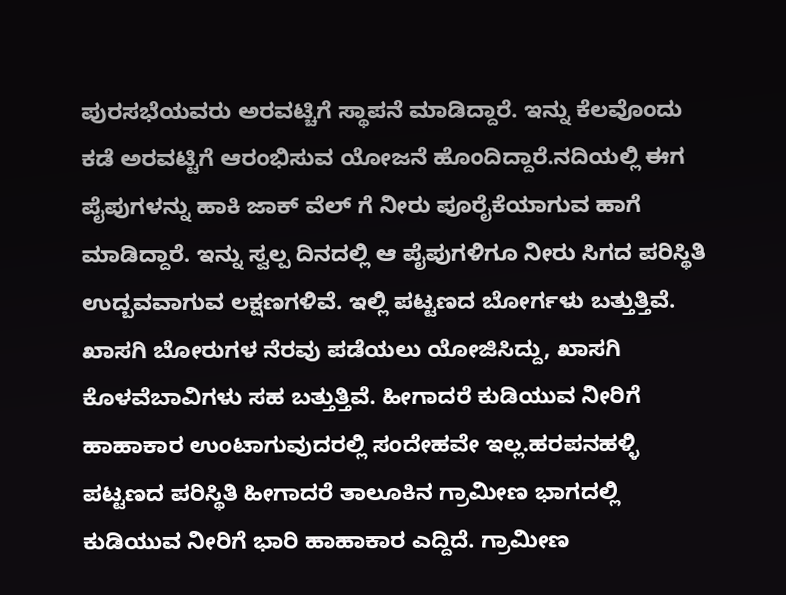ಪುರಸಭೆಯವರು ಅರವಟ್ಚಿಗೆ ಸ್ಥಾಪನೆ ಮಾಡಿದ್ದಾರೆ. ಇನ್ನು ಕೆಲವೊಂದು ಕಡೆ ಅರವಟ್ಟಿಗೆ ಆರಂಭಿಸುವ ಯೋಜನೆ ಹೊಂದಿದ್ದಾರೆ.ನದಿಯಲ್ಲಿ ಈಗ ಪೈಪುಗಳನ್ನು ಹಾಕಿ ಜಾಕ್ ವೆಲ್ ಗೆ ನೀರು ಪೂರೈಕೆಯಾಗುವ ಹಾಗೆ ಮಾಡಿದ್ದಾರೆ. ಇನ್ನು ಸ್ವಲ್ಪ ದಿನದಲ್ಲಿ ಆ ಪೈಪುಗಳಿಗೂ ನೀರು ಸಿಗದ ಪರಿಸ್ಥಿತಿ ಉದ್ಬವವಾಗುವ ಲಕ್ಷಣಗಳಿವೆ. ಇಲ್ಲಿ ಪಟ್ಟಣದ ಬೋರ್ಗಳು ಬತ್ತುತ್ತಿವೆ. ಖಾಸಗಿ ಬೋರುಗಳ ನೆರವು ಪಡೆಯಲು ಯೋಜಿಸಿದ್ದು, ಖಾಸಗಿ ಕೊಳವೆಬಾವಿಗಳು ಸಹ ಬತ್ತುತ್ತಿವೆ. ಹೀಗಾದರೆ ಕುಡಿಯುವ ನೀರಿಗೆ ಹಾಹಾಕಾರ ಉಂಟಾಗುವುದರಲ್ಲಿ ಸಂದೇಹವೇ ಇಲ್ಲ.ಹರಪನಹಳ್ಳಿ ಪಟ್ಟಣದ ಪರಿಸ್ಥಿತಿ ಹೀಗಾದರೆ ತಾಲೂಕಿನ ಗ್ರಾಮೀಣ ಭಾಗದಲ್ಲಿ ಕುಡಿಯುವ ನೀರಿಗೆ ಭಾರಿ ಹಾಹಾಕಾರ ಎದ್ದಿದೆ. ಗ್ರಾಮೀಣ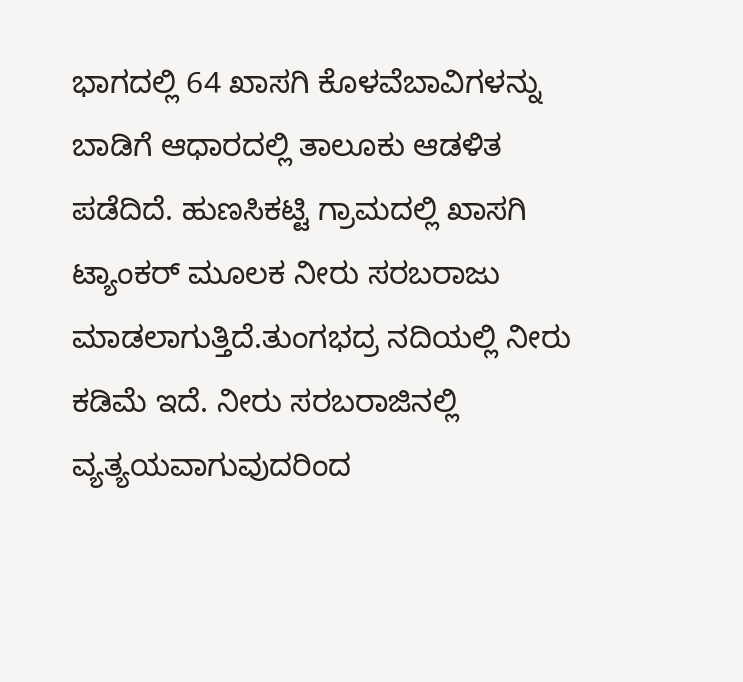ಭಾಗದಲ್ಲಿ 64 ಖಾಸಗಿ ಕೊಳವೆಬಾವಿಗಳನ್ನು ಬಾಡಿಗೆ ಆಧಾರದಲ್ಲಿ ತಾಲೂಕು ಆಡಳಿತ ಪಡೆದಿದೆ. ಹುಣಸಿಕಟ್ಟಿ ಗ್ರಾಮದಲ್ಲಿ ಖಾಸಗಿ ಟ್ಯಾಂಕರ್ ಮೂಲಕ ನೀರು ಸರಬರಾಜು ಮಾಡಲಾಗುತ್ತಿದೆ.ತುಂಗಭದ್ರ ನದಿಯಲ್ಲಿ ನೀರು ಕಡಿಮೆ ಇದೆ. ನೀರು ಸರಬರಾಜಿನಲ್ಲಿ ವ್ಯತ್ಯಯವಾಗುವುದರಿಂದ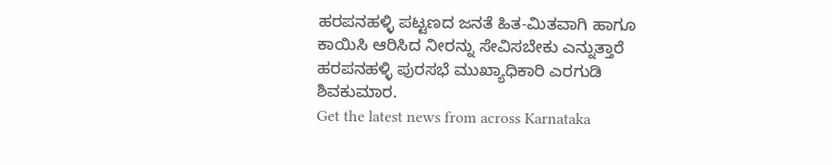ಹರಪನಹಳ್ಳಿ ಪಟ್ಟಣದ ಜನತೆ ಹಿತ-ಮಿತವಾಗಿ ಹಾಗೂ ಕಾಯಿಸಿ ಆರಿಸಿದ ನೀರನ್ನು ಸೇವಿಸಬೇಕು ಎನ್ನುತ್ತಾರೆ ಹರಪನಹಳ್ಳಿ ಪುರಸಭೆ ಮುಖ್ಯಾಧಿಕಾರಿ ಎರಗುಡಿ ಶಿವಕುಮಾರ.
Get the latest news from across Karnataka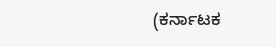(ಕರ್ನಾಟಕ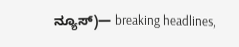ನ್ಯೂಸ್)— breaking headlines,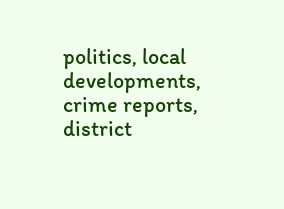politics, local developments, crime reports, district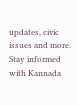updates, civic issues and more. Stay informed with Kannada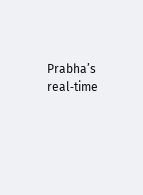Prabha’s real‑time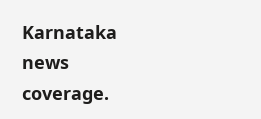Karnataka news coverage.